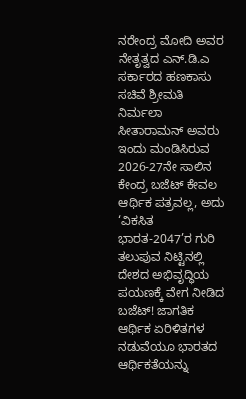ನರೇಂದ್ರ ಮೋದಿ ಅವರ ನೇತೃತ್ವದ ಎನ್.ಡಿ.ಎ ಸರ್ಕಾರದ ಹಣಕಾಸು ಸಚಿವೆ ಶ್ರೀಮತಿ ನಿರ್ಮಲಾ ಸೀತಾರಾಮನ್ ಅವರು ಇಂದು ಮಂಡಿಸಿರುವ 2026-27ನೇ ಸಾಲಿನ ಕೇಂದ್ರ ಬಜೆಟ್ ಕೇವಲ ಆರ್ಥಿಕ ಪತ್ರವಲ್ಲ, ಅದು ‘ವಿಕಸಿತ ಭಾರತ-2047’ರ ಗುರಿ ತಲುಪುವ ನಿಟ್ಟಿನಲ್ಲಿ ದೇಶದ ಅಭಿವೃದ್ಧಿಯ ಪಯಣಕ್ಕೆ ವೇಗ ನೀಡಿದ ಬಜೆಟ್! ಜಾಗತಿಕ ಆರ್ಥಿಕ ಏರಿಳಿತಗಳ ನಡುವೆಯೂ ಭಾರತದ ಆರ್ಥಿಕತೆಯನ್ನು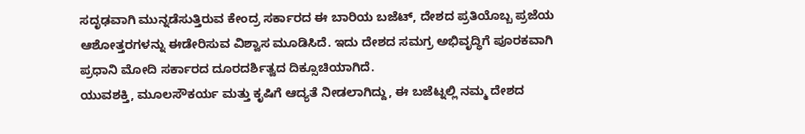ಸದೃಢವಾಗಿ ಮುನ್ನಡೆಸುತ್ತಿರುವ ಕೇಂದ್ರ ಸರ್ಕಾರದ ಈ ಬಾರಿಯ ಬಜೆಟ್, ದೇಶದ ಪ್ರತಿಯೊಬ್ಬ ಪ್ರಜೆಯ ಆಶೋತ್ತರಗಳನ್ನು ಈಡೇರಿಸುವ ವಿಶ್ವಾಸ ಮೂಡಿಸಿದೆ. ಇದು ದೇಶದ ಸಮಗ್ರ ಅಭಿವೃದ್ಧಿಗೆ ಪೂರಕವಾಗಿ ಪ್ರಧಾನಿ ಮೋದಿ ಸರ್ಕಾರದ ದೂರದರ್ಶಿತ್ವದ ದಿಕ್ಸೂಚಿಯಾಗಿದೆ.
ಯುವಶಕ್ತಿ, ಮೂಲಸೌಕರ್ಯ ಮತ್ತು ಕೃಷಿಗೆ ಆದ್ಯತೆ ನೀಡಲಾಗಿದ್ದು, ಈ ಬಜೆಟ್ನಲ್ಲಿ ನಮ್ಮ ದೇಶದ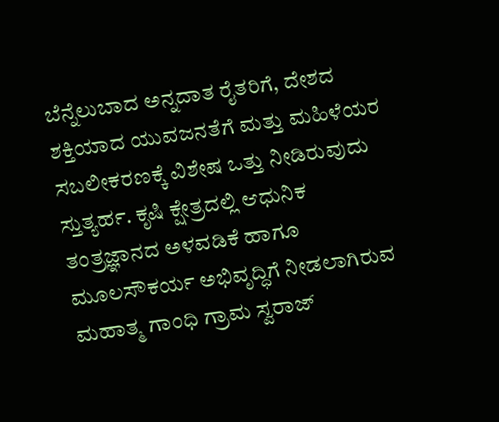ಬೆನ್ನೆಲುಬಾದ ಅನ್ನದಾತ ರೈತರಿಗೆ, ದೇಶದ ಶಕ್ತಿಯಾದ ಯುವಜನತೆಗೆ ಮತ್ತು ಮಹಿಳೆಯರ ಸಬಲೀಕರಣಕ್ಕೆ ವಿಶೇಷ ಒತ್ತು ನೀಡಿರುವುದು ಸ್ತುತ್ಯರ್ಹ. ಕೃಷಿ ಕ್ಷೇತ್ರದಲ್ಲಿ ಆಧುನಿಕ ತಂತ್ರಜ್ಞಾನದ ಅಳವಡಿಕೆ ಹಾಗೂ ಮೂಲಸೌಕರ್ಯ ಅಭಿವೃದ್ಧಿಗೆ ನೀಡಲಾಗಿರುವ ಮಹಾತ್ಮ ಗಾಂಧಿ ಗ್ರಾಮ ಸ್ವರಾಜ್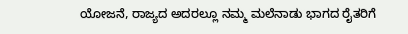ಯೋಜನೆ, ರಾಜ್ಯದ ಅದರಲ್ಲೂ ನಮ್ಮ ಮಲೆನಾಡು ಭಾಗದ ರೈತರಿಗೆ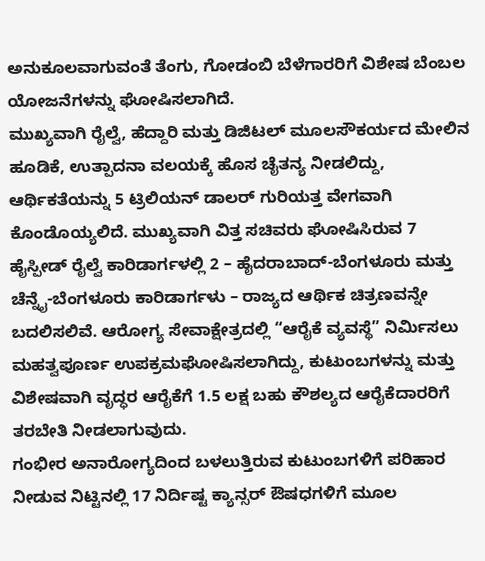ಅನುಕೂಲವಾಗುವಂತೆ ತೆಂಗು, ಗೋಡಂಬಿ ಬೆಳೆಗಾರರಿಗೆ ವಿಶೇಷ ಬೆಂಬಲ ಯೋಜನೆಗಳನ್ನು ಘೋಷಿಸಲಾಗಿದೆ.
ಮುಖ್ಯವಾಗಿ ರೈಲ್ವೆ, ಹೆದ್ದಾರಿ ಮತ್ತು ಡಿಜಿಟಲ್ ಮೂಲಸೌಕರ್ಯದ ಮೇಲಿನ ಹೂಡಿಕೆ, ಉತ್ಪಾದನಾ ವಲಯಕ್ಕೆ ಹೊಸ ಚೈತನ್ಯ ನೀಡಲಿದ್ದು, ಆರ್ಥಿಕತೆಯನ್ನು 5 ಟ್ರಿಲಿಯನ್ ಡಾಲರ್ ಗುರಿಯತ್ತ ವೇಗವಾಗಿ ಕೊಂಡೊಯ್ಯಲಿದೆ. ಮುಖ್ಯವಾಗಿ ವಿತ್ತ ಸಚಿವರು ಘೋಷಿಸಿರುವ 7 ಹೈಸ್ಪೀಡ್ ರೈಲ್ವೆ ಕಾರಿಡಾರ್ಗಳಲ್ಲಿ 2 – ಹೈದರಾಬಾದ್-ಬೆಂಗಳೂರು ಮತ್ತು ಚೆನ್ನೈ-ಬೆಂಗಳೂರು ಕಾರಿಡಾರ್ಗಳು – ರಾಜ್ಯದ ಆರ್ಥಿಕ ಚಿತ್ರಣವನ್ನೇ ಬದಲಿಸಲಿವೆ. ಆರೋಗ್ಯ ಸೇವಾಕ್ಷೇತ್ರದಲ್ಲಿ “ಆರೈಕೆ ವ್ಯವಸ್ಥೆ” ನಿರ್ಮಿಸಲು ಮಹತ್ವಪೂರ್ಣ ಉಪಕ್ರಮಘೋಷಿಸಲಾಗಿದ್ದು, ಕುಟುಂಬಗಳನ್ನು ಮತ್ತು ವಿಶೇಷವಾಗಿ ವೃದ್ಧರ ಆರೈಕೆಗೆ 1.5 ಲಕ್ಷ ಬಹು ಕೌಶಲ್ಯದ ಆರೈಕೆದಾರರಿಗೆ ತರಬೇತಿ ನೀಡಲಾಗುವುದು.
ಗಂಭೀರ ಅನಾರೋಗ್ಯದಿಂದ ಬಳಲುತ್ತಿರುವ ಕುಟುಂಬಗಳಿಗೆ ಪರಿಹಾರ ನೀಡುವ ನಿಟ್ಟಿನಲ್ಲಿ 17 ನಿರ್ದಿಷ್ಟ ಕ್ಯಾನ್ಸರ್ ಔಷಧಗಳಿಗೆ ಮೂಲ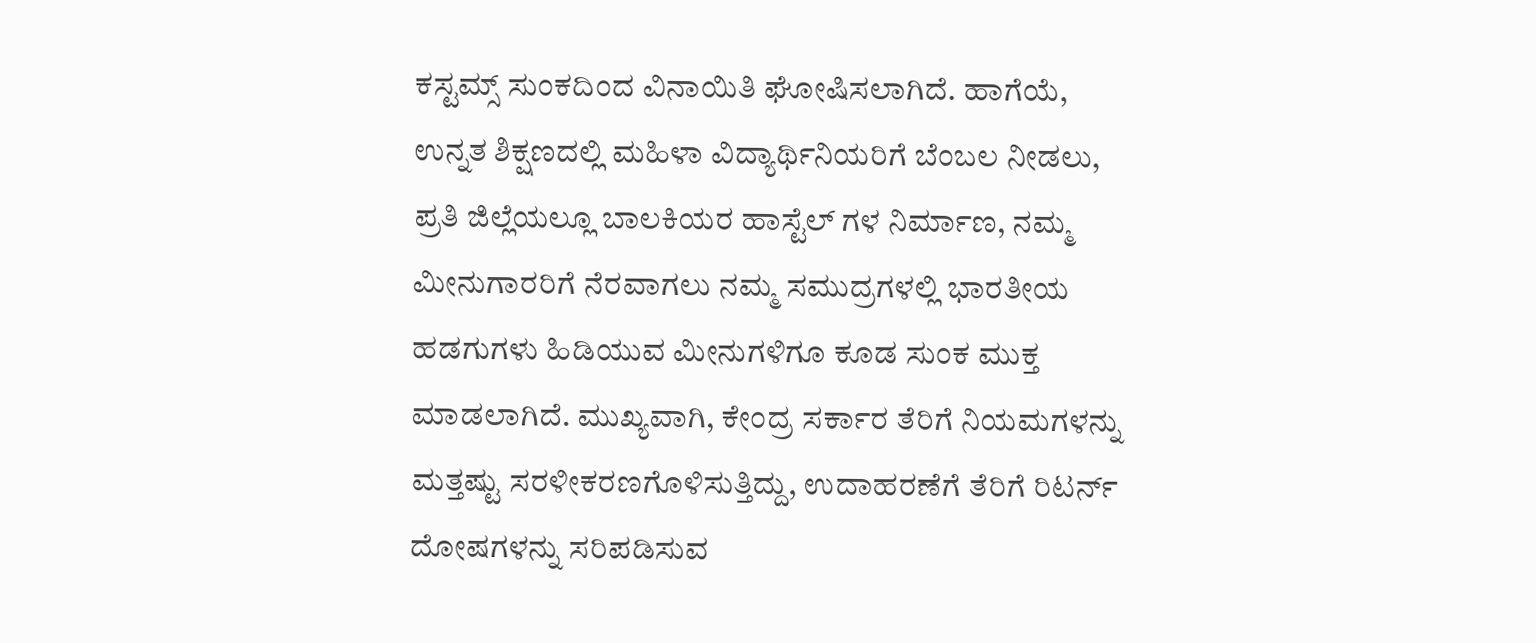ಕಸ್ಟಮ್ಸ್ ಸುಂಕದಿಂದ ವಿನಾಯಿತಿ ಘೋಷಿಸಲಾಗಿದೆ. ಹಾಗೆಯೆ, ಉನ್ನತ ಶಿಕ್ಷಣದಲ್ಲಿ ಮಹಿಳಾ ವಿದ್ಯಾರ್ಥಿನಿಯರಿಗೆ ಬೆಂಬಲ ನೀಡಲು, ಪ್ರತಿ ಜಿಲ್ಲೆಯಲ್ಲೂ ಬಾಲಕಿಯರ ಹಾಸ್ಟೆಲ್ ಗಳ ನಿರ್ಮಾಣ, ನಮ್ಮ ಮೀನುಗಾರರಿಗೆ ನೆರವಾಗಲು ನಮ್ಮ ಸಮುದ್ರಗಳಲ್ಲಿ ಭಾರತೀಯ ಹಡಗುಗಳು ಹಿಡಿಯುವ ಮೀನುಗಳಿಗೂ ಕೂಡ ಸುಂಕ ಮುಕ್ತ ಮಾಡಲಾಗಿದೆ. ಮುಖ್ಯವಾಗಿ, ಕೇಂದ್ರ ಸರ್ಕಾರ ತೆರಿಗೆ ನಿಯಮಗಳನ್ನು ಮತ್ತಷ್ಟು ಸರಳೀಕರಣಗೊಳಿಸುತ್ತಿದ್ದು, ಉದಾಹರಣೆಗೆ ತೆರಿಗೆ ರಿಟರ್ನ್ ದೋಷಗಳನ್ನು ಸರಿಪಡಿಸುವ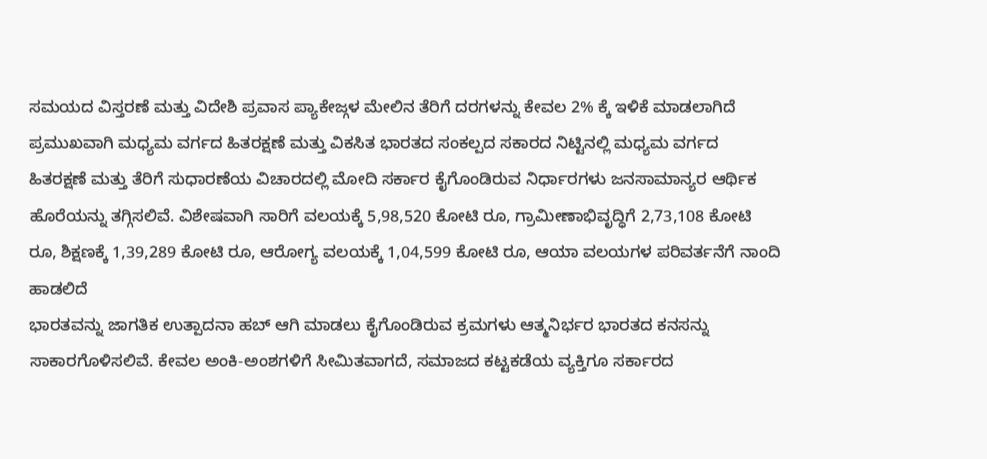ಸಮಯದ ವಿಸ್ತರಣೆ ಮತ್ತು ವಿದೇಶಿ ಪ್ರವಾಸ ಪ್ಯಾಕೇಜ್ಗಳ ಮೇಲಿನ ತೆರಿಗೆ ದರಗಳನ್ನು ಕೇವಲ 2% ಕ್ಕೆ ಇಳಿಕೆ ಮಾಡಲಾಗಿದೆ
ಪ್ರಮುಖವಾಗಿ ಮಧ್ಯಮ ವರ್ಗದ ಹಿತರಕ್ಷಣೆ ಮತ್ತು ವಿಕಸಿತ ಭಾರತದ ಸಂಕಲ್ಪದ ಸಕಾರದ ನಿಟ್ಟಿನಲ್ಲಿ ಮಧ್ಯಮ ವರ್ಗದ ಹಿತರಕ್ಷಣೆ ಮತ್ತು ತೆರಿಗೆ ಸುಧಾರಣೆಯ ವಿಚಾರದಲ್ಲಿ ಮೋದಿ ಸರ್ಕಾರ ಕೈಗೊಂಡಿರುವ ನಿರ್ಧಾರಗಳು ಜನಸಾಮಾನ್ಯರ ಆರ್ಥಿಕ ಹೊರೆಯನ್ನು ತಗ್ಗಿಸಲಿವೆ. ವಿಶೇಷವಾಗಿ ಸಾರಿಗೆ ವಲಯಕ್ಕೆ 5,98,520 ಕೋಟಿ ರೂ, ಗ್ರಾಮೀಣಾಭಿವೃದ್ಧಿಗೆ 2,73,108 ಕೋಟಿ ರೂ, ಶಿಕ್ಷಣಕ್ಕೆ 1,39,289 ಕೋಟಿ ರೂ, ಆರೋಗ್ಯ ವಲಯಕ್ಕೆ 1,04,599 ಕೋಟಿ ರೂ, ಆಯಾ ವಲಯಗಳ ಪರಿವರ್ತನೆಗೆ ನಾಂದಿ ಹಾಡಲಿದೆ
ಭಾರತವನ್ನು ಜಾಗತಿಕ ಉತ್ಪಾದನಾ ಹಬ್ ಆಗಿ ಮಾಡಲು ಕೈಗೊಂಡಿರುವ ಕ್ರಮಗಳು ಆತ್ಮನಿರ್ಭರ ಭಾರತದ ಕನಸನ್ನು ಸಾಕಾರಗೊಳಿಸಲಿವೆ. ಕೇವಲ ಅಂಕಿ-ಅಂಶಗಳಿಗೆ ಸೀಮಿತವಾಗದೆ, ಸಮಾಜದ ಕಟ್ಟಕಡೆಯ ವ್ಯಕ್ತಿಗೂ ಸರ್ಕಾರದ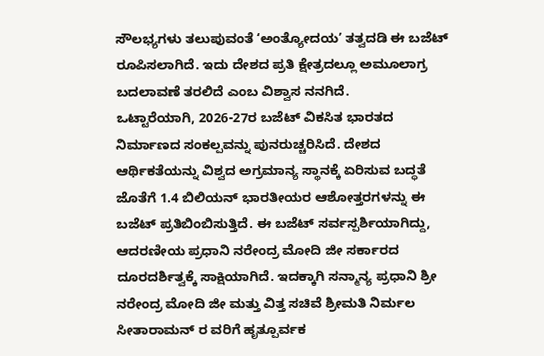ಸೌಲಭ್ಯಗಳು ತಲುಪುವಂತೆ ‘ಅಂತ್ಯೋದಯ’ ತತ್ವದಡಿ ಈ ಬಜೆಟ್ ರೂಪಿಸಲಾಗಿದೆ. ಇದು ದೇಶದ ಪ್ರತಿ ಕ್ಷೇತ್ರದಲ್ಲೂ ಅಮೂಲಾಗ್ರ ಬದಲಾವಣೆ ತರಲಿದೆ ಎಂಬ ವಿಶ್ವಾಸ ನನಗಿದೆ.
ಒಟ್ಟಾರೆಯಾಗಿ, 2026-27ರ ಬಜೆಟ್ ವಿಕಸಿತ ಭಾರತದ ನಿರ್ಮಾಣದ ಸಂಕಲ್ಪವನ್ನು ಪುನರುಚ್ಚರಿಸಿದೆ. ದೇಶದ ಆರ್ಥಿಕತೆಯನ್ನು ವಿಶ್ವದ ಅಗ್ರಮಾನ್ಯ ಸ್ಥಾನಕ್ಕೆ ಏರಿಸುವ ಬದ್ಧತೆ ಜೊತೆಗೆ 1.4 ಬಿಲಿಯನ್ ಭಾರತೀಯರ ಆಶೋತ್ತರಗಳನ್ನು ಈ ಬಜೆಟ್ ಪ್ರತಿಬಿಂಬಿಸುತ್ತಿದೆ. ಈ ಬಜೆಟ್ ಸರ್ವಸ್ಪರ್ಶಿಯಾಗಿದ್ದು, ಆದರಣೀಯ ಪ್ರಧಾನಿ ನರೇಂದ್ರ ಮೋದಿ ಜೀ ಸರ್ಕಾರದ ದೂರದರ್ಶಿತ್ವಕ್ಕೆ ಸಾಕ್ಷಿಯಾಗಿದೆ. ಇದಕ್ಕಾಗಿ ಸನ್ಮಾನ್ಯ ಪ್ರಧಾನಿ ಶ್ರೀ ನರೇಂದ್ರ ಮೋದಿ ಜೀ ಮತ್ತು ವಿತ್ತ ಸಚಿವೆ ಶ್ರೀಮತಿ ನಿರ್ಮಲ ಸೀತಾರಾಮನ್ ರ ವರಿಗೆ ಹೃತ್ಪೂರ್ವಕ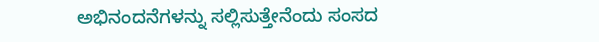ಅಭಿನಂದನೆಗಳನ್ನು ಸಲ್ಲಿಸುತ್ತೇನೆಂದು ಸಂಸದ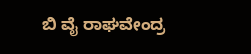ಬಿ ವೈ ರಾಘವೇಂದ್ರ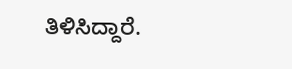ತಿಳಿಸಿದ್ದಾರೆ.